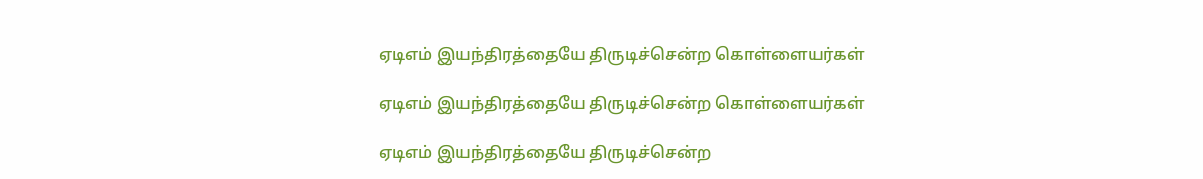ஏடிஎம் இயந்திரத்தையே திருடிச்சென்ற கொள்ளையர்கள்

ஏடிஎம் இயந்திரத்தையே திருடிச்சென்ற கொள்ளையர்கள்

ஏடிஎம் இயந்திரத்தையே திருடிச்சென்ற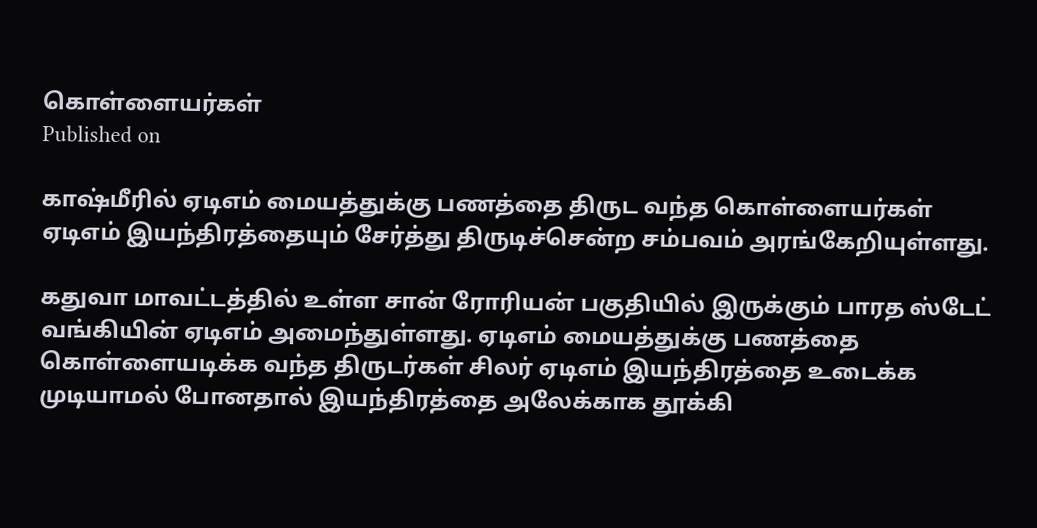கொள்ளையர்கள்
Published on

காஷ்மீரில் ஏடிஎம் மையத்துக்கு பணத்தை திருட வந்த கொள்ளையர்கள் ஏடிஎம் இயந்திரத்தையும் சேர்த்து திருடிச்சென்ற சம்பவம் அரங்கேறியுள்ளது.

கதுவா மாவட்டத்தில் உள்ள சான் ரோரியன் பகுதியில் இருக்கும் பாரத ஸ்டேட் வங்கியின் ஏடிஎம் அமைந்துள்ளது. ஏடிஎம் ‌மையத்துக்கு பணத்தை கொள்ளையடிக்க வந்த திருடர்கள் சிலர் ஏடிஎம் இயந்திரத்தை உடைக்க முடியாமல் போனதால் இயந்திரத்தை அலேக்காக தூக்கி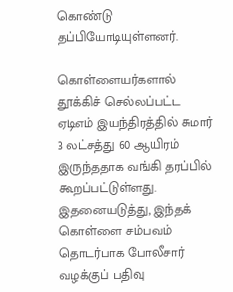கொண்டு தப்பியோடியுள்ளனர்.

கொள்ளையர்களால் தூக்கிச் செல்லப்பட்ட ஏடிஎம் இயந்திரத்தில் சுமார் 3 லட்சத்து 60 ஆயிரம் இருந்ததாக வங்கி தரப்பில் கூறப்பட்டுள்ளது. இதனையடுத்து, இந்தக் கொள்ளை சம்பவம் தொடர்பாக போலீசார் வழக்குப் பதிவு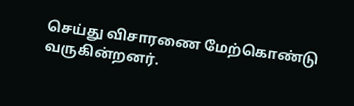செய்து விசாரணை மேற்கொண்டு வருகின்றனர்.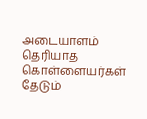அடையாளம் தெரியாத கொள்ளையர்கள் தேடும்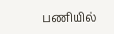பணியில்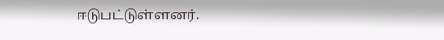ஈடுபட்டுள்ளனர்.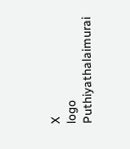X
logo
Puthiyathalaimurai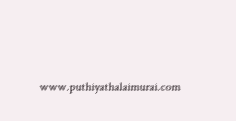www.puthiyathalaimurai.com